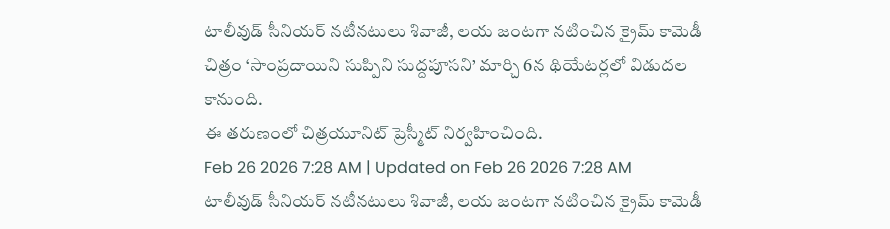టాలీవుడ్ సీనియర్ నటీనటులు శివాజీ, లయ జంటగా నటించిన క్రైమ్ కామెడీ చిత్రం ‘సాంప్రదాయిని సుప్పిని సుద్దపూసని’ మార్చి 6న థియేటర్లలో విడుదల కానుంది.
ఈ తరుణంలో చిత్రయూనిట్ ప్రెస్మీట్ నిర్వహించింది.
Feb 26 2026 7:28 AM | Updated on Feb 26 2026 7:28 AM
టాలీవుడ్ సీనియర్ నటీనటులు శివాజీ, లయ జంటగా నటించిన క్రైమ్ కామెడీ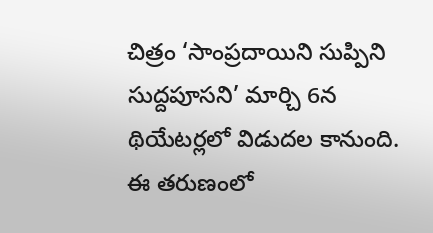చిత్రం ‘సాంప్రదాయిని సుప్పిని సుద్దపూసని’ మార్చి 6న థియేటర్లలో విడుదల కానుంది.
ఈ తరుణంలో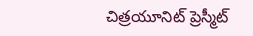చిత్రయూనిట్ ప్రెస్మీట్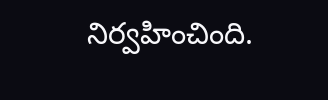నిర్వహించింది.